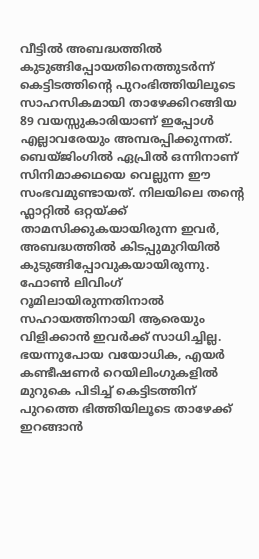വീട്ടിൽ അബദ്ധത്തിൽ കുടുങ്ങിപ്പോയതിനെത്തുടർന്ന് കെട്ടിടത്തിന്റെ പുറംഭിത്തിയിലൂടെ സാഹസികമായി താഴേക്കിറങ്ങിയ 89 വയസ്സുകാരിയാണ് ഇപ്പോൾ എല്ലാവരേയും അമ്പരപ്പിക്കുന്നത്. ബെയ്ജിംഗിൽ ഏപ്രിൽ ഒന്നിനാണ് സിനിമാക്കഥയെ വെല്ലുന്ന ഈ സംഭവമുണ്ടായത്. നിലയിലെ തന്റെ ഫ്ലാറ്റിൽ ഒറ്റയ്ക്ക് താമസിക്കുകയായിരുന്ന ഇവർ, അബദ്ധത്തിൽ കിടപ്പുമുറിയിൽ കുടുങ്ങിപ്പോവുകയായിരുന്നു. ഫോൺ ലിവിംഗ് റൂമിലായിരുന്നതിനാൽ സഹായത്തിനായി ആരെയും വിളിക്കാൻ ഇവർക്ക് സാധിച്ചില്ല.
ഭയന്നുപോയ വയോധിക, എയർ കണ്ടീഷണർ റെയിലിംഗുകളിൽ മുറുകെ പിടിച്ച് കെട്ടിടത്തിന് പുറത്തെ ഭിത്തിയിലൂടെ താഴേക്ക് ഇറങ്ങാൻ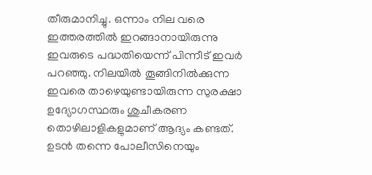തീരുമാനിച്ചു. ഒന്നാം നില വരെ ഇത്തരത്തിൽ ഇറങ്ങാനായിരുന്നു ഇവരുടെ പദ്ധതിയെന്ന് പിന്നീട് ഇവർ പറഞ്ഞു. നിലയിൽ തൂങ്ങിനിൽക്കുന്ന ഇവരെ താഴെയുണ്ടായിരുന്ന സുരക്ഷാ ഉദ്യോഗസ്ഥരും ശുചീകരണ തൊഴിലാളികളുമാണ് ആദ്യം കണ്ടത്. ഉടൻ തന്നെ പോലീസിനെയും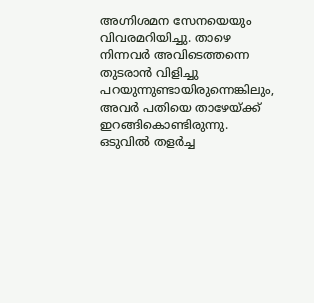അഗ്നിശമന സേനയെയും വിവരമറിയിച്ചു. താഴെ നിന്നവർ അവിടെത്തന്നെ തുടരാൻ വിളിച്ചു പറയുന്നുണ്ടായിരുന്നെങ്കിലും, അവർ പതിയെ താഴേയ്ക്ക് ഇറങ്ങികൊണ്ടിരുന്നു. ഒടുവിൽ തളർച്ച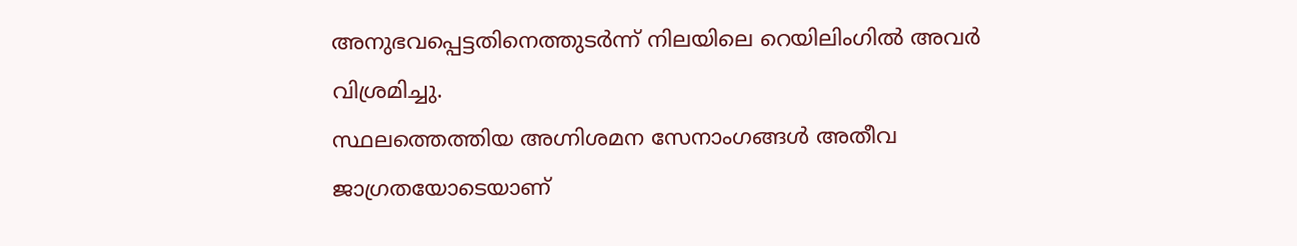അനുഭവപ്പെട്ടതിനെത്തുടർന്ന് നിലയിലെ റെയിലിംഗിൽ അവർ വിശ്രമിച്ചു.
സ്ഥലത്തെത്തിയ അഗ്നിശമന സേനാംഗങ്ങൾ അതീവ ജാഗ്രതയോടെയാണ്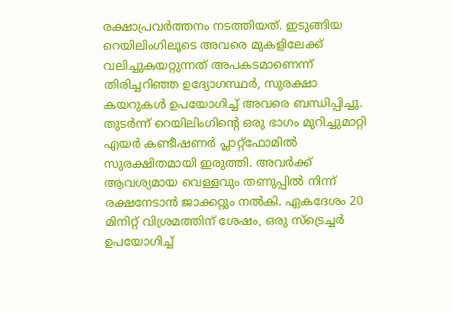രക്ഷാപ്രവർത്തനം നടത്തിയത്. ഇടുങ്ങിയ റെയിലിംഗിലൂടെ അവരെ മുകളിലേക്ക് വലിച്ചുകയറ്റുന്നത് അപകടമാണെന്ന് തിരിച്ചറിഞ്ഞ ഉദ്യോഗസ്ഥർ, സുരക്ഷാ കയറുകൾ ഉപയോഗിച്ച് അവരെ ബന്ധിപ്പിച്ചു. തുടർന്ന് റെയിലിംഗിന്റെ ഒരു ഭാഗം മുറിച്ചുമാറ്റി എയർ കണ്ടീഷണർ പ്ലാറ്റ്ഫോമിൽ സുരക്ഷിതമായി ഇരുത്തി. അവർക്ക് ആവശ്യമായ വെള്ളവും തണുപ്പിൽ നിന്ന് രക്ഷനേടാൻ ജാക്കറ്റും നൽകി. ഏകദേശം 20 മിനിറ്റ് വിശ്രമത്തിന് ശേഷം, ഒരു സ്ട്രെച്ചർ ഉപയോഗിച്ച്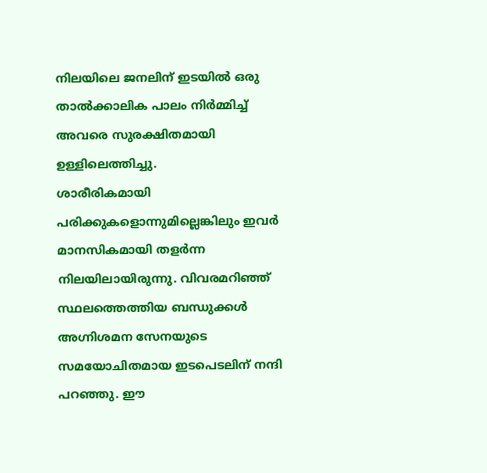നിലയിലെ ജനലിന് ഇടയിൽ ഒരു താൽക്കാലിക പാലം നിർമ്മിച്ച് അവരെ സുരക്ഷിതമായി ഉള്ളിലെത്തിച്ചു.
ശാരീരികമായി പരിക്കുകളൊന്നുമില്ലെങ്കിലും ഇവർ മാനസികമായി തളർന്ന നിലയിലായിരുന്നു. വിവരമറിഞ്ഞ് സ്ഥലത്തെത്തിയ ബന്ധുക്കൾ അഗ്നിശമന സേനയുടെ സമയോചിതമായ ഇടപെടലിന് നന്ദി പറഞ്ഞു. ഈ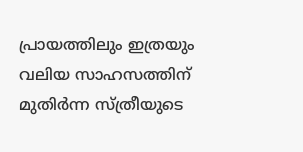പ്രായത്തിലും ഇത്രയും വലിയ സാഹസത്തിന് മുതിർന്ന സ്ത്രീയുടെ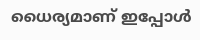ധൈര്യമാണ് ഇപ്പോൾ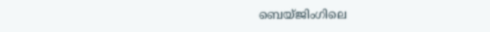ബെയ്ജിംഗിലെ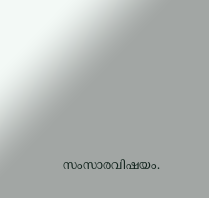സംസാരവിഷയം.